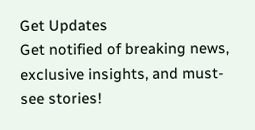Get Updates
Get notified of breaking news, exclusive insights, and must-see stories!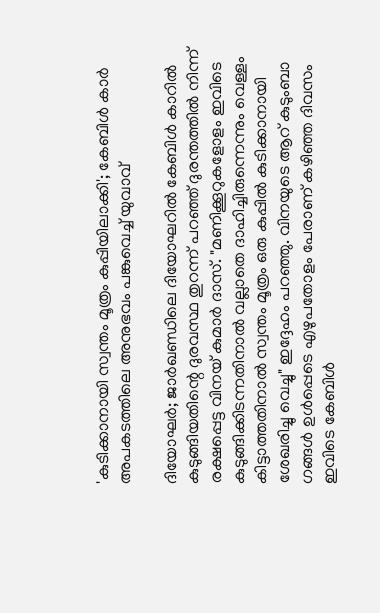'കുടിക്കാനായി സ്വന്തം മൂത്രം കുപ്പിയിലാക്കി'; കേബിൾ കാർ അപകടത്തിലെ അനുഭവം പങ്കുവെച്ച് യുവാവ്

ദിയോഘർ; ജാർഖണ്ഡിലെ ദിയോഘറിൽ കേബിൾ കാറിൽ കുടുങ്ങിയതിന്റെ ദുരവസ്ഥ തുറന്ന് പറഞ്ഞ് ദുരന്തത്തിൽ നിന്ന് രക്ഷപ്പെട്ട വിനയ് കുമാർ ദാസ്. "മണിക്കൂറുകളോളം ഇവിടെ കുടുങ്ങിക്കിടന്നതിനാൽ വല്ലാതെ ദാഹിച്ചിരുന്നെന്നും വെള്ളം കിട്ടാത്തതിനാൽ സ്വന്തം മൂത്രം ഒരു കുപ്പിൽ കുടിക്കാനായി ശേഖരിച്ചു വെച്ചു" ഇദ്ദേഹം പറഞ്ഞു. വിനയുടെ ആറ് കുടുംബാ ഗങ്ങൾ ഉൾപ്പെടെ എഴുപതോളം പേരാണ് കഴിഞ്ഞ ദിവസം ഇവിടെ കേബിൾ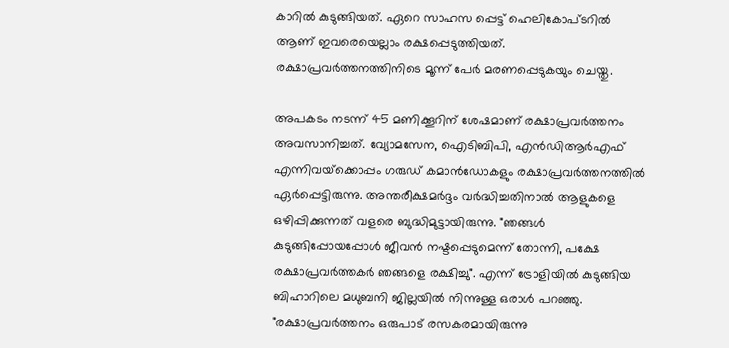കാറിൽ കുടുങ്ങിയത്. ഏറെ സാഹസ പ്പെട്ട് ഹെലികോപ്ടറിൽ ആണ് ഇവരെയെല്ലാം രക്ഷപ്പെടുത്തിയത്. രക്ഷാപ്രവർത്തനത്തിനിടെ മൂന്ന് പേർ മരണപ്പെടുകയും ചെയ്തു.

അപകടം നടന്ന് 45 മണിക്കൂറിന് ശേഷമാണ് രക്ഷാപ്രവർത്തനം അവസാനിച്ചത്. വ്യോമസേന, ഐടിബിപി, എൻഡിആർഎഫ് എന്നിവയ്‌ക്കൊപ്പം ഗരുഡ് കമാൻഡോകളും രക്ഷാപ്രവർത്തനത്തിൽ ഏർപ്പെട്ടിരുന്നു. അന്തരീക്ഷമർദ്ദം വർദ്ധിച്ചതിനാൽ ആളുകളെ ഒഴിപ്പിക്കുന്നത് വളരെ ബുദ്ധിമുട്ടായിരുന്നു. "ഞങ്ങൾ കുടുങ്ങിപ്പോയപ്പോൾ ജീവൻ നഷ്ടപ്പെടുമെന്ന് തോന്നി, പക്ഷേ രക്ഷാപ്രവർത്തകർ ഞങ്ങളെ രക്ഷിച്ചു". എന്ന് ട്രോളിയിൽ കുടുങ്ങിയ ബിഹാറിലെ മധുബനി ജില്ലയിൽ നിന്നുള്ള ഒരാൾ പറഞ്ഞു. "രക്ഷാപ്രവർത്തനം ഒരുപാട് രസകരമായിരുന്നു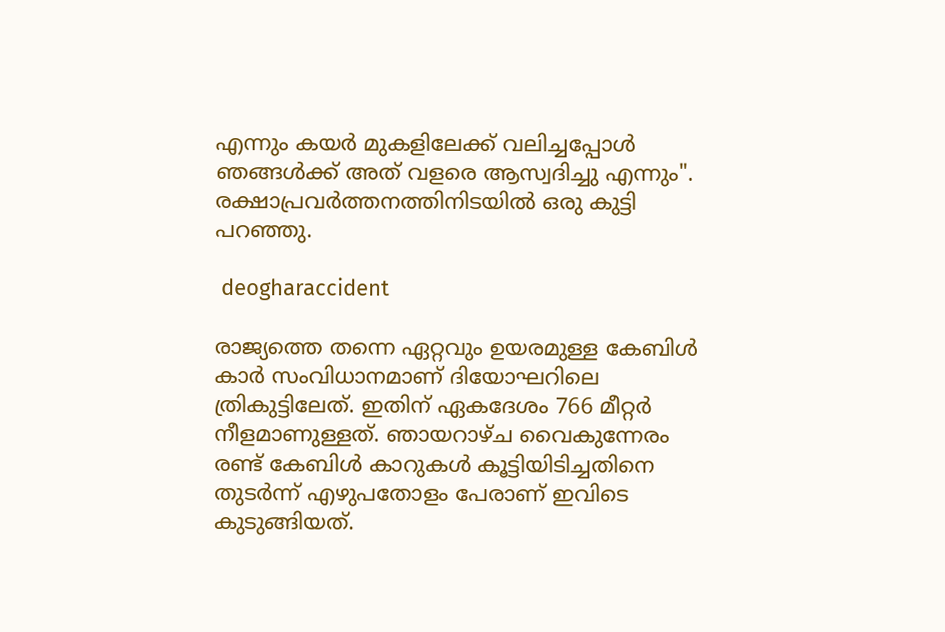എന്നും കയർ മുകളിലേക്ക് വലിച്ചപ്പോൾ ഞങ്ങൾക്ക് അത് വളരെ ആസ്വദിച്ചു എന്നും". രക്ഷാപ്രവർത്തനത്തിനിടയിൽ ഒരു കുട്ടി പറഞ്ഞു.

 deogharaccident

രാജ്യത്തെ തന്നെ ഏറ്റവും ഉയരമുള്ള കേബിൾ കാർ സംവിധാനമാണ് ദിയോഘറിലെ ത്രികുട്ടിലേത്. ഇതിന് ഏകദേശം 766 മീറ്റർ നീളമാണുള്ളത്. ഞായറാഴ്ച വൈകുന്നേരം രണ്ട് കേബിൾ കാറുകൾ കൂട്ടിയിടിച്ചതിനെ തുടർന്ന് എഴുപതോളം പേരാണ് ഇവിടെ കുടുങ്ങിയത്.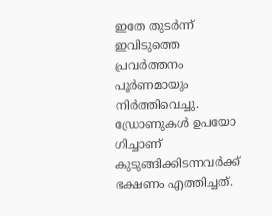ഇതേ തുടർന്ന് ഇവിടുത്തെ പ്രവർത്തനം പൂർണമായും നിർത്തിവെച്ചു. ഡ്രോണുകൾ ഉപയോ ഗിച്ചാണ് കുടുങ്ങിക്കിടന്നവർക്ക് ഭക്ഷണം എത്തിച്ചത്.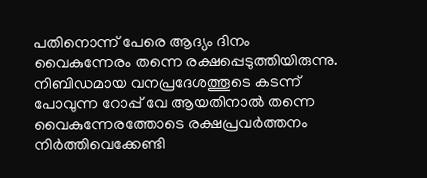പതിനൊന്ന് പേരെ ആദ്യം ദിനം വൈകുന്നേരം തന്നെ രക്ഷപ്പെടുത്തിയിരുന്നു. നിബിഡമായ വനപ്രദേശത്തൂടെ കടന്ന് പോവുന്ന റോപ്പ് വേ ആയതിനാല്‍ തന്നെ വൈകുന്നേരത്തോടെ രക്ഷപ്രവർത്തനം നിർത്തിവെക്കേണ്ടി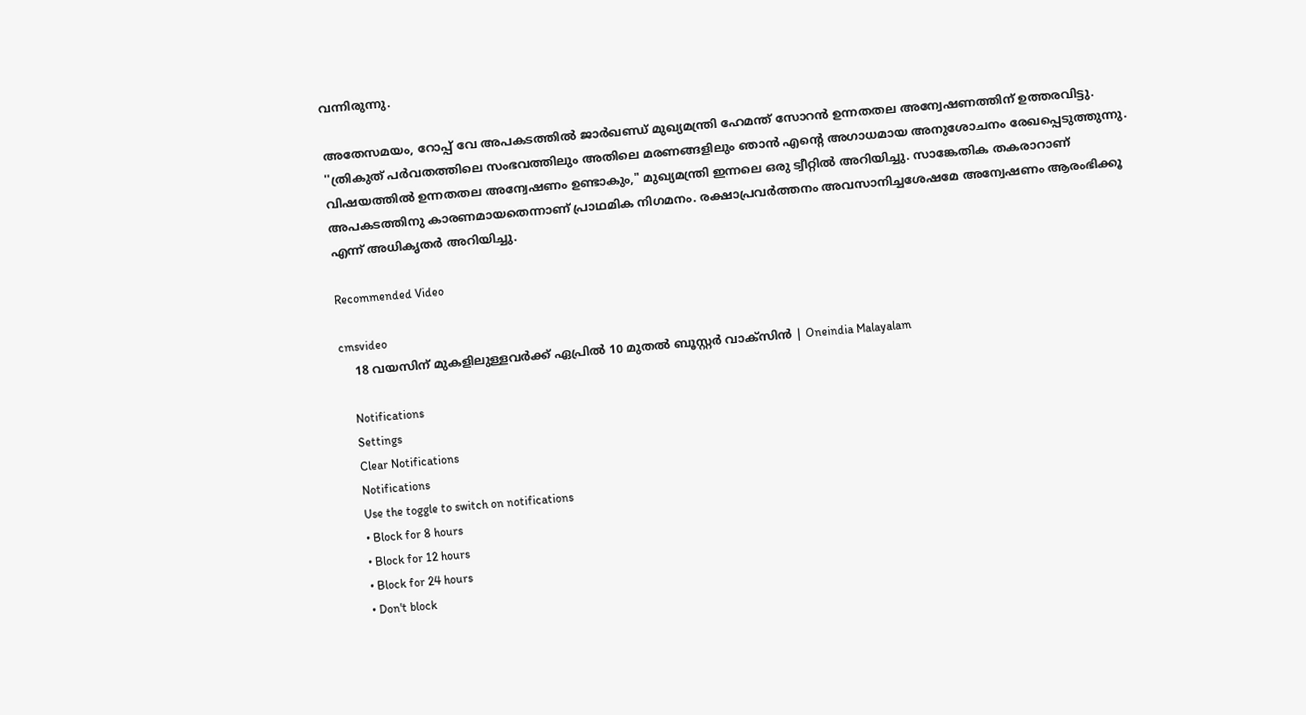വന്നിരുന്നു.

അതേസമയം, റോപ്പ് വേ അപകടത്തിൽ ജാർഖണ്ഡ് മുഖ്യമന്ത്രി ഹേമന്ത് സോറൻ ഉന്നതതല അന്വേഷണത്തിന് ഉത്തരവിട്ടു. ''ത്രികുത് പർവതത്തിലെ സംഭവത്തിലും അതിലെ മരണങ്ങളിലും ഞാൻ എന്റെ അഗാധമായ അനുശോചനം രേഖപ്പെടുത്തുന്നു. വിഷയത്തിൽ ഉന്നതതല അന്വേഷണം ഉണ്ടാകും," മുഖ്യമന്ത്രി ഇന്നലെ ഒരു ട്വീറ്റിൽ അറിയിച്ചു. സാങ്കേതിക തകരാറാണ് അപകടത്തിനു കാരണമായതെന്നാണ് പ്രാഥമിക നിഗമനം. രക്ഷാപ്രവര്‍ത്തനം അവസാനിച്ചശേഷമേ അന്വേഷണം ആരംഭിക്കൂ എന്ന് അധികൃതര്‍ അറിയിച്ചു.

Recommended Video

cmsvideo
    18 വയസിന് മുകളിലുള്ളവർക്ക് ഏപ്രിൽ 10 മുതൽ ബൂസ്റ്റർ വാക്‌സിൻ | Oneindia Malayalam

    Notifications
    Settings
    Clear Notifications
    Notifications
    Use the toggle to switch on notifications
    • Block for 8 hours
    • Block for 12 hours
    • Block for 24 hours
    • Don't block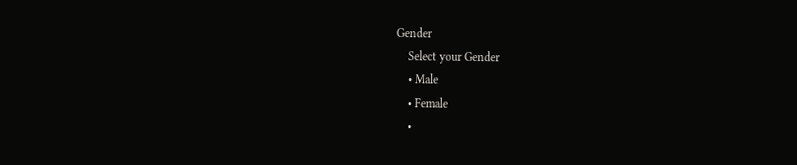Gender
    Select your Gender
    • Male
    • Female
    •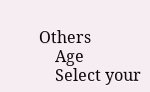Others
    Age
    Select your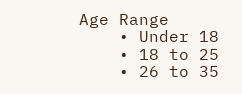Age Range
    • Under 18
    • 18 to 25
    • 26 to 35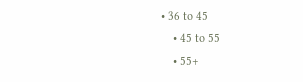• 36 to 45
    • 45 to 55
    • 55+